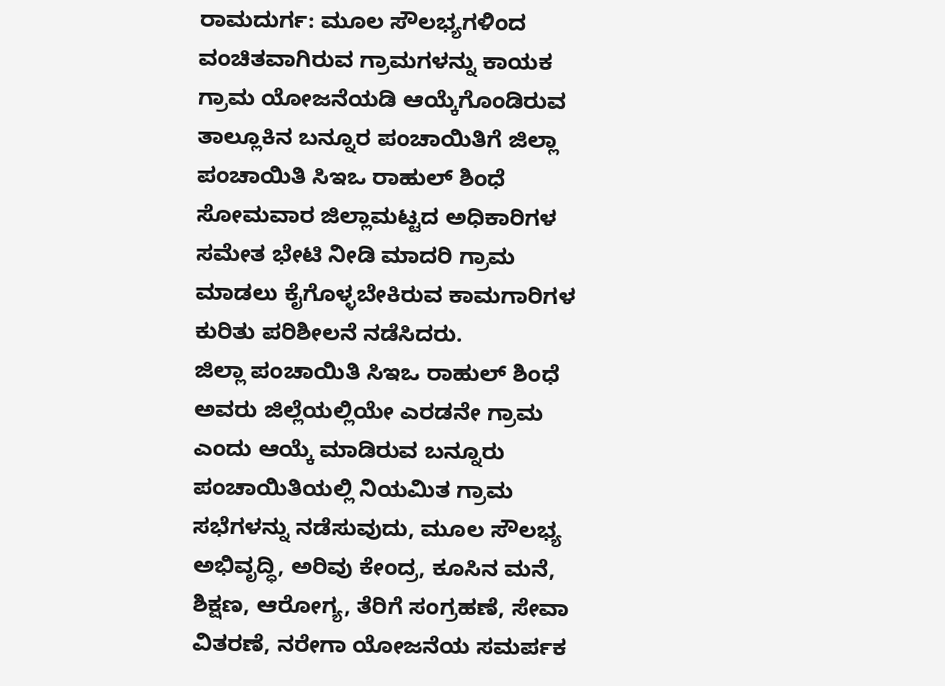ರಾಮದುರ್ಗ: ಮೂಲ ಸೌಲಭ್ಯಗಳಿಂದ ವಂಚಿತವಾಗಿರುವ ಗ್ರಾಮಗಳನ್ನು ಕಾಯಕ ಗ್ರಾಮ ಯೋಜನೆಯಡಿ ಆಯ್ಕೆಗೊಂಡಿರುವ ತಾಲ್ಲೂಕಿನ ಬನ್ನೂರ ಪಂಚಾಯಿತಿಗೆ ಜಿಲ್ಲಾ ಪಂಚಾಯಿತಿ ಸಿಇಒ ರಾಹುಲ್ ಶಿಂಧೆ ಸೋಮವಾರ ಜಿಲ್ಲಾಮಟ್ಟದ ಅಧಿಕಾರಿಗಳ ಸಮೇತ ಭೇಟಿ ನೀಡಿ ಮಾದರಿ ಗ್ರಾಮ ಮಾಡಲು ಕೈಗೊಳ್ಳಬೇಕಿರುವ ಕಾಮಗಾರಿಗಳ ಕುರಿತು ಪರಿಶೀಲನೆ ನಡೆಸಿದರು.
ಜಿಲ್ಲಾ ಪಂಚಾಯಿತಿ ಸಿಇಒ ರಾಹುಲ್ ಶಿಂಧೆ ಅವರು ಜಿಲ್ಲೆಯಲ್ಲಿಯೇ ಎರಡನೇ ಗ್ರಾಮ ಎಂದು ಆಯ್ಕೆ ಮಾಡಿರುವ ಬನ್ನೂರು ಪಂಚಾಯಿತಿಯಲ್ಲಿ ನಿಯಮಿತ ಗ್ರಾಮ ಸಭೆಗಳನ್ನು ನಡೆಸುವುದು, ಮೂಲ ಸೌಲಭ್ಯ ಅಭಿವೃದ್ಧಿ, ಅರಿವು ಕೇಂದ್ರ, ಕೂಸಿನ ಮನೆ, ಶಿಕ್ಷಣ, ಆರೋಗ್ಯ, ತೆರಿಗೆ ಸಂಗ್ರಹಣೆ, ಸೇವಾ ವಿತರಣೆ, ನರೇಗಾ ಯೋಜನೆಯ ಸಮರ್ಪಕ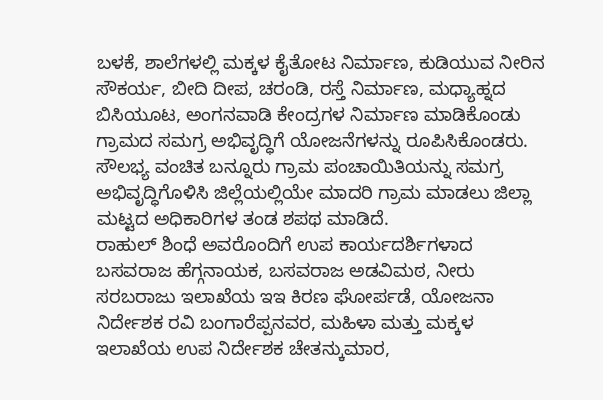ಬಳಕೆ, ಶಾಲೆಗಳಲ್ಲಿ ಮಕ್ಕಳ ಕೈತೋಟ ನಿರ್ಮಾಣ, ಕುಡಿಯುವ ನೀರಿನ ಸೌಕರ್ಯ, ಬೀದಿ ದೀಪ, ಚರಂಡಿ, ರಸ್ತೆ ನಿರ್ಮಾಣ, ಮಧ್ಯಾಹ್ನದ ಬಿಸಿಯೂಟ, ಅಂಗನವಾಡಿ ಕೇಂದ್ರಗಳ ನಿರ್ಮಾಣ ಮಾಡಿಕೊಂಡು ಗ್ರಾಮದ ಸಮಗ್ರ ಅಭಿವೃದ್ಧಿಗೆ ಯೋಜನೆಗಳನ್ನು ರೂಪಿಸಿಕೊಂಡರು.
ಸೌಲಭ್ಯ ವಂಚಿತ ಬನ್ನೂರು ಗ್ರಾಮ ಪಂಚಾಯಿತಿಯನ್ನು ಸಮಗ್ರ ಅಭಿವೃದ್ಧಿಗೊಳಿಸಿ ಜಿಲ್ಲೆಯಲ್ಲಿಯೇ ಮಾದರಿ ಗ್ರಾಮ ಮಾಡಲು ಜಿಲ್ಲಾ ಮಟ್ಟದ ಅಧಿಕಾರಿಗಳ ತಂಡ ಶಪಥ ಮಾಡಿದೆ.
ರಾಹುಲ್ ಶಿಂಧೆ ಅವರೊಂದಿಗೆ ಉಪ ಕಾರ್ಯದರ್ಶಿಗಳಾದ ಬಸವರಾಜ ಹೆಗ್ಗನಾಯಕ, ಬಸವರಾಜ ಅಡವಿಮಠ, ನೀರು ಸರಬರಾಜು ಇಲಾಖೆಯ ಇಇ ಕಿರಣ ಘೋರ್ಪಡೆ, ಯೋಜನಾ ನಿರ್ದೇಶಕ ರವಿ ಬಂಗಾರೆಪ್ಪನವರ, ಮಹಿಳಾ ಮತ್ತು ಮಕ್ಕಳ ಇಲಾಖೆಯ ಉಪ ನಿರ್ದೇಶಕ ಚೇತನ್ಕುಮಾರ,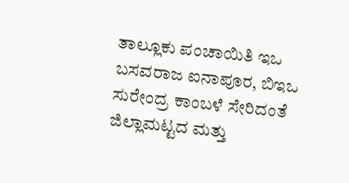ತಾಲ್ಲೂಕು ಪಂಚಾಯಿತಿ ಇಒ ಬಸವರಾಜ ಐನಾಪೂರ, ಬಿಇಒ ಸುರೇಂದ್ರ ಕಾಂಬಳೆ ಸೇರಿದಂತೆ ಜಿಲ್ಲಾಮಟ್ಟದ ಮತ್ತು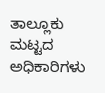ತಾಲ್ಲೂಕು ಮಟ್ಟದ ಅಧಿಕಾರಿಗಳು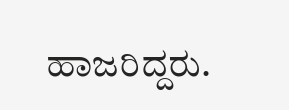ಹಾಜರಿದ್ದರು.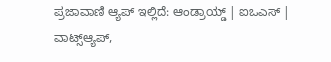ಪ್ರಜಾವಾಣಿ ಆ್ಯಪ್ ಇಲ್ಲಿದೆ: ಆಂಡ್ರಾಯ್ಡ್ | ಐಒಎಸ್ | ವಾಟ್ಸ್ಆ್ಯಪ್,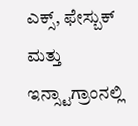ಎಕ್ಸ್, ಫೇಸ್ಬುಕ್ ಮತ್ತು ಇನ್ಸ್ಟಾಗ್ರಾಂನಲ್ಲಿ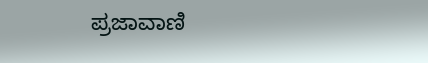ಪ್ರಜಾವಾಣಿ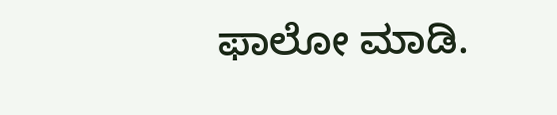ಫಾಲೋ ಮಾಡಿ.